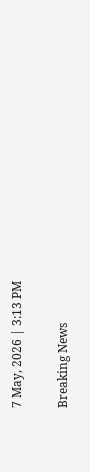7 May, 2026 | 3:13 PM

Breaking News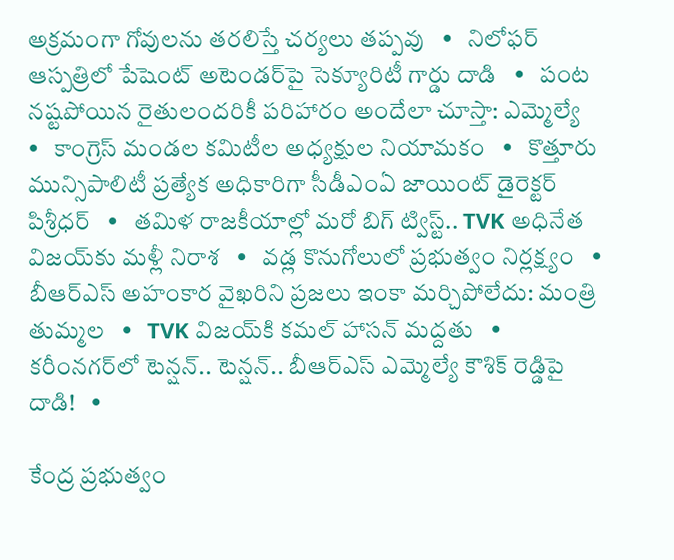అక్రమంగా గోవులను తరలిస్తే చర్యలు తప్పవు   •   నిలోఫర్ ఆస్పత్రిలో పేషెంట్ అటెండర్‌పై సెక్యూరిటీ గార్డు దాడి   •   పంట నష్టపోయిన రైతులందరికీ పరిహారం అందేలా చూస్తా: ఎమ్మెల్యే   •   కాంగ్రెస్ మండల కమిటీల అధ్యక్షుల నియామకం   •   కొత్తూరు మున్సిపాలిటీ ప్రత్యేక అధికారిగా సీడీఎంఏ జాయింట్ డైరెక్టర్ పిశ్రీధర్   •   తమిళ రాజకీయాల్లో మరో బిగ్ ట్విస్ట్.. TVK అధినేత విజయ్‌కు మళ్లీ నిరాశ   •   వడ్ల కొనుగోలులో ప్రభుత్వం నిర్లక్ష్యం   •   బీఆర్ఎస్ అహంకార వైఖరిని ప్రజలు ఇంకా మర్చిపోలేదు: మంత్రి తుమ్మల   •   TVK విజయ్‌కి కమల్ హాసన్ మద్దతు   •   కరీంనగర్‌లో టెన్షన్.. టెన్షన్.. బీఆర్‌ఎస్‌ ఎమ్మెల్యే కౌశిక్‌ రెడ్డిపై దాడి!   •

కేంద్ర ప్రభుత్వం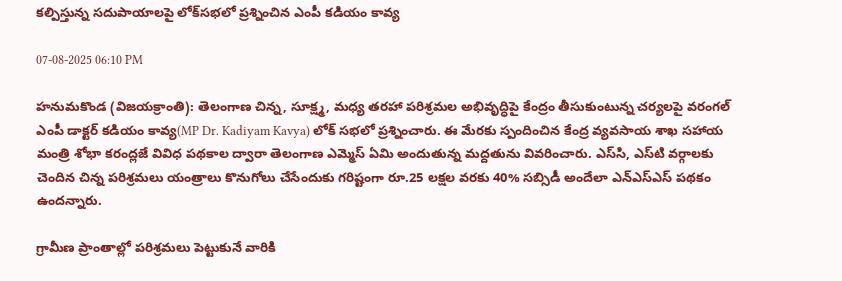కల్పిస్తున్న సదుపాయాలపై లోక్‌సభలో ప్రశ్నించిన ఎంపీ కడియం కావ్య

07-08-2025 06:10 PM

హనుమకొండ (విజయక్రాంతి): తెలంగాణ చిన్న, సూక్ష్మ, మధ్య తరహా పరిశ్రమల అభివృద్ధిపై కేంద్రం తీసుకుంటున్న చర్యలపై వరంగల్ ఎంపీ డాక్టర్ కడియం కావ్య(MP Dr. Kadiyam Kavya) లోక్ సభలో ప్రశ్నించారు. ఈ మేరకు స్పందించిన కేంద్ర వ్యవసాయ శాఖ సహాయ మంత్రి శోభా కరంద్లజే వివిధ పథకాల ద్వారా తెలంగాణ ఎమ్మెస్ ఏమి అందుతున్న మద్దతును వివరించారు. ఎస్‌సి, ఎస్‌టి వర్గాలకు చెందిన చిన్న పరిశ్రమలు యంత్రాలు కొనుగోలు చేసేందుకు గరిష్టంగా రూ.25 లక్షల వరకు 40% సబ్సిడీ అందేలా ఎన్ఎస్ఎస్ పథకం ఉందన్నారు.

గ్రామీణ ప్రాంతాల్లో పరిశ్రమలు పెట్టుకునే వారికి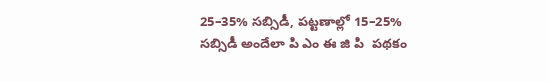25–35% సబ్సిడీ, పట్టణాల్లో 15–25% సబ్సిడీ అందేలా పి ఎం ఈ జి పి  పథకం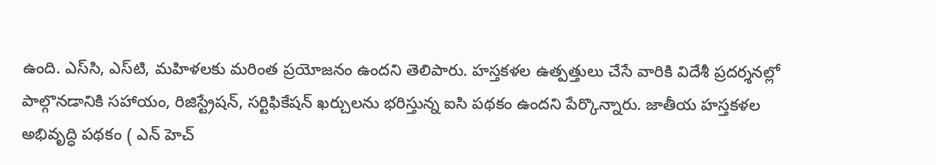ఉంది. ఎస్‌సి, ఎస్‌టి, మహిళలకు మరింత ప్రయోజనం ఉందని తెలిపారు. హస్తకళల ఉత్పత్తులు చేసే వారికి విదేశీ ప్రదర్శనల్లో పాల్గొనడానికి సహాయం, రిజిస్ట్రేషన్, సర్టిఫికేషన్ ఖర్చులను భరిస్తున్న ఐసి పథకం ఉందని పేర్కొన్నారు. జాతీయ హస్తకళల అభివృద్ధి పథకం ( ఎన్ హెచ్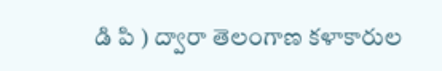డి పి ) ద్వారా తెలంగాణ కళాకారుల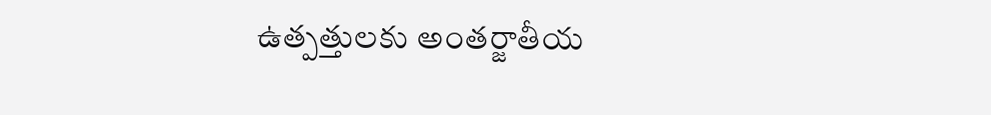ఉత్పత్తులకు అంతర్జాతీయ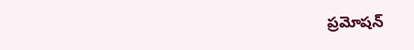ప్రమోషన్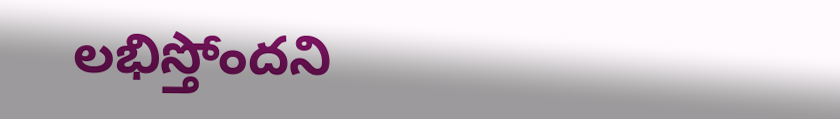లభిస్తోందని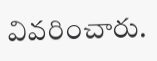వివరించారు.